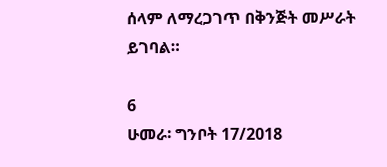ሰላም ለማረጋገጥ በቅንጅት መሥራት ይገባል።

6
ሁመራ፡ ግንቦት 17/2018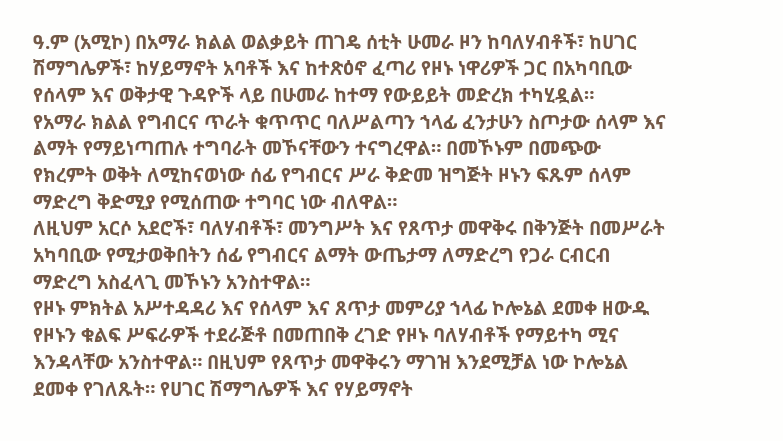ዓ.ም (አሚኮ) በአማራ ክልል ወልቃይት ጠገዴ ሰቲት ሁመራ ዞን ከባለሃብቶች፣ ከሀገር ሽማግሌዎች፣ ከሃይማኖት አባቶች እና ከተጽዕኖ ፈጣሪ የዞኑ ነዋሪዎች ጋር በአካባቢው የሰላም እና ወቅታዊ ጉዳዮች ላይ በሁመራ ከተማ የውይይት መድረክ ተካሂዷል።
የአማራ ክልል የግብርና ጥራት ቁጥጥር ባለሥልጣን ኀላፊ ፈንታሁን ስጦታው ሰላም እና ልማት የማይነጣጠሉ ተግባራት መኾናቸውን ተናግረዋል። በመኾኑም በመጭው የክረምት ወቅት ለሚከናወነው ሰፊ የግብርና ሥራ ቅድመ ዝግጅት ዞኑን ፍጹም ሰላም ማድረግ ቅድሚያ የሚሰጠው ተግባር ነው ብለዋል።
ለዚህም አርሶ አደሮች፣ ባለሃብቶች፣ መንግሥት እና የጸጥታ መዋቅሩ በቅንጅት በመሥራት አካባቢው የሚታወቅበትን ሰፊ የግብርና ልማት ውጤታማ ለማድረግ የጋራ ርብርብ ማድረግ አስፈላጊ መኾኑን አንስተዋል።
የዞኑ ምክትል አሥተዳዳሪ እና የሰላም እና ጸጥታ መምሪያ ኀላፊ ኮሎኔል ደመቀ ዘውዱ የዞኑን ቁልፍ ሥፍራዎች ተደራጅቶ በመጠበቅ ረገድ የዞኑ ባለሃብቶች የማይተካ ሚና እንዳላቸው አንስተዋል። በዚህም የጸጥታ መዋቅሩን ማገዝ እንደሚቻል ነው ኮሎኔል ደመቀ የገለጹት። የሀገር ሽማግሌዎች እና የሃይማኖት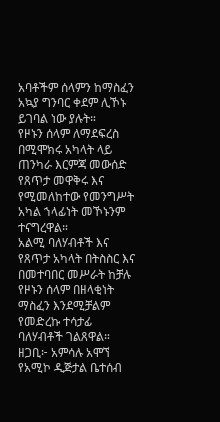አባቶችም ሰላምን ከማስፈን አኳያ ግንባር ቀደም ሊኾኑ ይገባል ነው ያሉት።
የዞኑን ሰላም ለማደፍረስ በሚሞክሩ አካላት ላይ ጠንካራ እርምጃ መውሰድ የጸጥታ መዋቅሩ እና የሚመለከተው የመንግሥት አካል ኀላፊነት መኾኑንም ተናግረዋል።
አልሚ ባለሃብቶች እና የጸጥታ አካላት በትስስር እና በመተባበር መሥራት ከቻሉ የዞኑን ሰላም በዘላቂነት ማስፈን እንደሚቻልም የመድረኩ ተሳታፊ ባለሃብቶች ገልጸዋል።
ዘጋቢ፦ አምሳሉ አሞኘ
የአሚኮ ዲጅታል ቤተሰብ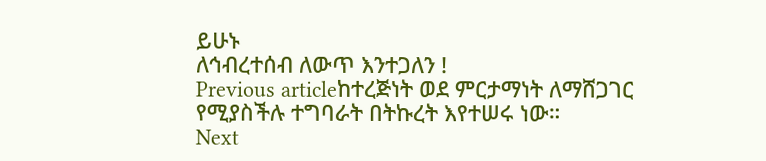ይሁኑ
ለኅብረተሰብ ለውጥ እንተጋለን !
Previous articleከተረጅነት ወደ ምርታማነት ለማሸጋገር የሚያስችሉ ተግባራት በትኩረት እየተሠሩ ነው።
Next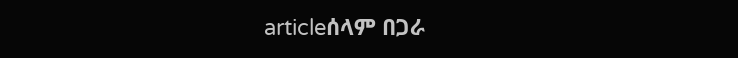articleሰላም በጋራ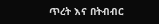ጥረት እና በትብብር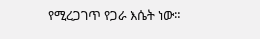የሚረጋገጥ የጋራ እሴት ነው።